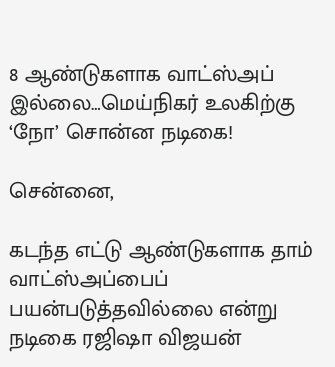8 ஆண்டுகளாக வாட்ஸ்அப் இல்லை…மெய்நிகர் உலகிற்கு ‘நோ’ சொன்ன நடிகை!

சென்னை,

கடந்த எட்டு ஆண்டுகளாக தாம் வாட்ஸ்அப்பைப் பயன்படுத்தவில்லை என்று நடிகை ரஜிஷா விஜயன்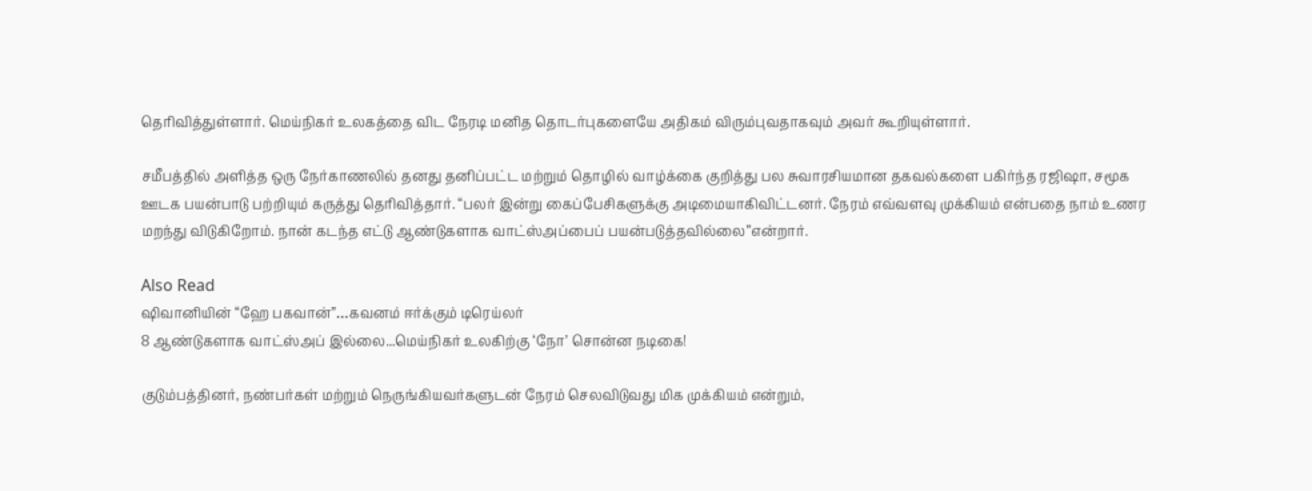தெரிவித்துள்ளார். மெய்நிகர் உலகத்தை விட நேரடி மனித தொடர்புகளையே அதிகம் விரும்புவதாகவும் அவர் கூறியுள்ளார்.

சமீபத்தில் அளித்த ஒரு நேர்காணலில் தனது தனிப்பட்ட மற்றும் தொழில் வாழ்க்கை குறித்து பல சுவாரசியமான தகவல்களை பகிர்ந்த ரஜிஷா, சமூக ஊடக பயன்பாடு பற்றியும் கருத்து தெரிவித்தார். “பலர் இன்று கைப்பேசிகளுக்கு அடிமையாகிவிட்டனர். நேரம் எவ்வளவு முக்கியம் என்பதை நாம் உணர மறந்து விடுகிறோம். நான் கடந்த எட்டு ஆண்டுகளாக வாட்ஸ்அப்பைப் பயன்படுத்தவில்லை”என்றார்.

Also Read
ஷிவானியின் “ஹே பகவான்”…கவனம் ஈர்க்கும் டிரெய்லர்
8 ஆண்டுகளாக வாட்ஸ்அப் இல்லை...மெய்நிகர் உலகிற்கு ‘நோ’ சொன்ன நடிகை!

குடும்பத்தினர், நண்பர்கள் மற்றும் நெருங்கியவர்களுடன் நேரம் செலவிடுவது மிக முக்கியம் என்றும்,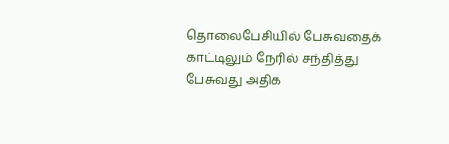தொலைபேசியில் பேசுவதைக் காட்டிலும் நேரில் சந்தித்து பேசுவது அதிக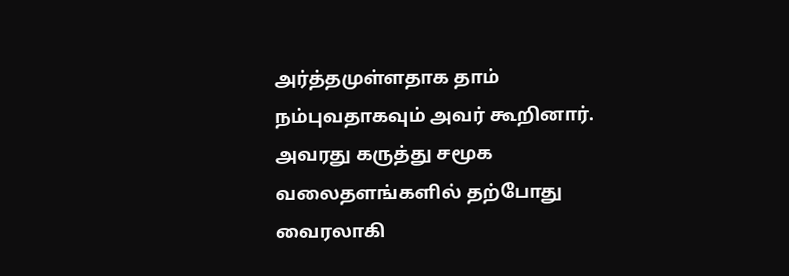அர்த்தமுள்ளதாக தாம் நம்புவதாகவும் அவர் கூறினார். அவரது கருத்து சமூக வலைதளங்களில் தற்போது வைரலாகி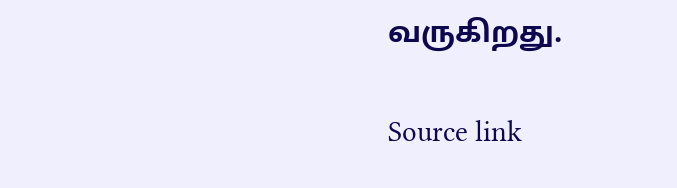வருகிறது.

Source link